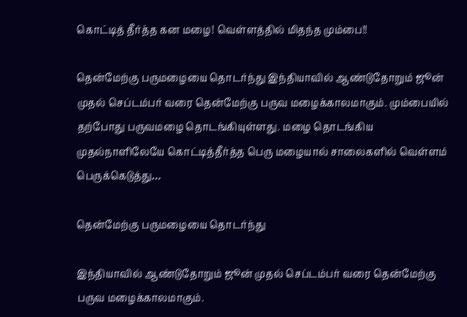கொட்டித் தீர்த்த கன மழை! வெள்ளத்தில் மிதந்த மும்பை!!

தென்மேற்கு பருமழையை தொடர்ந்து இந்தியாவில் ஆண்டுதோறும் ஜூன் முதல் செப்டம்பர் வரை தென்மேற்கு பருவ மழைக்காலமாகும். மும்பையில் தற்போது பருவமழை தொடங்கியுள்ளது. மழை தொடங்கிய முதல்நாளிலேயே கொட்டித்தீர்த்த பெரு மழையால் சாலைகளில் வெள்ளம் பெருக்கெடுத்து…

தென்மேற்கு பருமழையை தொடர்ந்து

இந்தியாவில் ஆண்டுதோறும் ஜூன் முதல் செப்டம்பர் வரை தென்மேற்கு பருவ மழைக்காலமாகும்.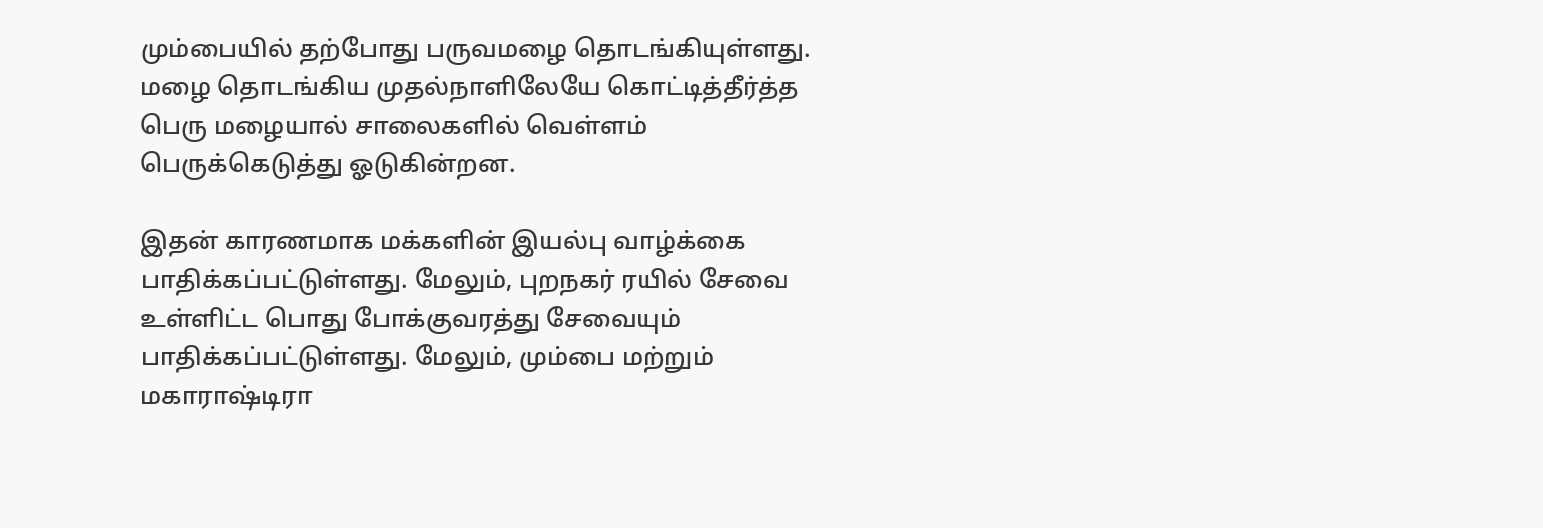மும்பையில் தற்போது பருவமழை தொடங்கியுள்ளது. மழை தொடங்கிய முதல்நாளிலேயே கொட்டித்தீர்த்த பெரு மழையால் சாலைகளில் வெள்ளம் பெருக்கெடுத்து ஓடுகின்றன.

இதன் காரணமாக மக்களின் இயல்பு வாழ்க்கை பாதிக்கப்பட்டுள்ளது. மேலும், புறநகர் ரயில் சேவை உள்ளிட்ட பொது போக்குவரத்து சேவையும் பாதிக்கப்பட்டுள்ளது. மேலும், மும்பை மற்றும் மகாராஷ்டிரா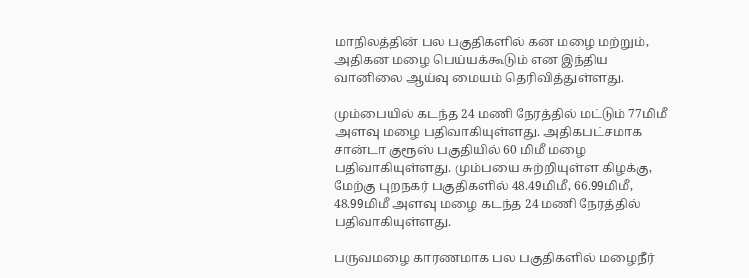மாநிலத்தின் பல பகுதிகளில் கன மழை மற்றும், அதிகன மழை பெய்யக்கூடும் என இந்திய வானிலை ஆய்வு மையம் தெரிவித்துள்ளது.

மும்பையில் கடந்த 24 மணி நேரத்தில் மட்டும் 77மிமீ அளவு மழை பதிவாகியுள்ளது. அதிகபட்சமாக சான்டா குரூஸ் பகுதியில் 60 மிமீ மழை பதிவாகியுள்ளது. மும்பயை சுற்றியுள்ள கிழக்கு, மேற்கு புறநகர் பகுதிகளில் 48.49மிமீ, 66.99மிமீ, 48.99மிமீ அளவு மழை கடந்த 24 மணி நேரத்தில் பதிவாகியுள்ளது.

பருவமழை காரணமாக பல பகுதிகளில் மழைநீர்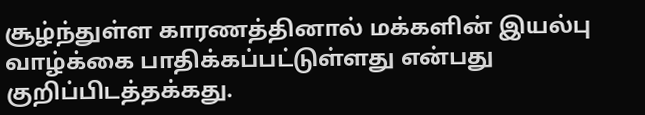சூழ்ந்துள்ள காரணத்தினால் மக்களின் இயல்பு வாழ்க்கை பாதிக்கப்பட்டுள்ளது என்பது குறிப்பிடத்தக்கது.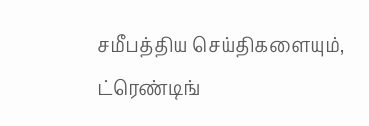சமீபத்திய செய்திகளையும், ட்ரெண்டிங்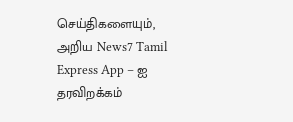செய்திகளையும், அறிய News7 Tamil Express App – ஐ தரவிறக்கம்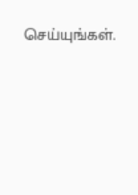செய்யுங்கள்.